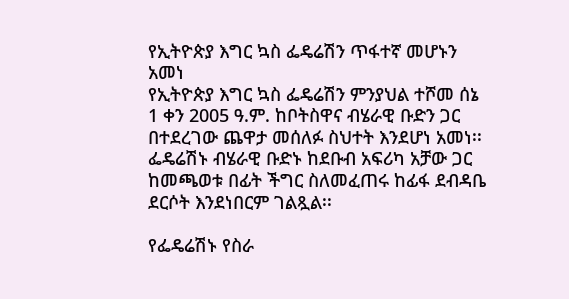የኢትዮጵያ እግር ኳስ ፌዴሬሽን ጥፋተኛ መሆኑን አመነ
የኢትዮጵያ እግር ኳስ ፌዴሬሽን ምንያህል ተሾመ ሰኔ 1 ቀን 2005 ዓ.ም. ከቦትስዋና ብሄራዊ ቡድን ጋር በተደረገው ጨዋታ መሰለፉ ስህተት እንደሆነ አመነ፡፡ ፌዴሬሽኑ ብሄራዊ ቡድኑ ከደቡብ አፍሪካ አቻው ጋር ከመጫወቱ በፊት ችግር ስለመፈጠሩ ከፊፋ ደብዳቤ ደርሶት እንደነበርም ገልጿል፡፡

የፌዴሬሽኑ የስራ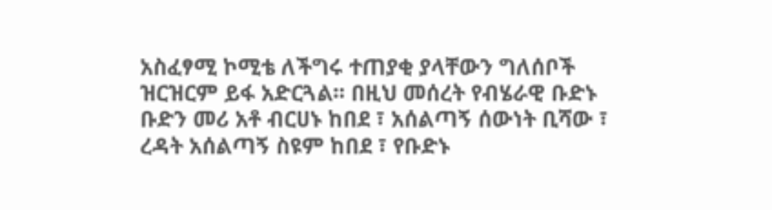አስፈፃሚ ኮሚቴ ለችግሩ ተጠያቂ ያላቸውን ግለሰቦች ዝርዝርም ይፋ አድርጓል፡፡ በዚህ መሰረት የብሄራዊ ቡድኑ ቡድን መሪ አቶ ብርሀኑ ከበደ ፣ አሰልጣኝ ሰውነት ቢሻው ፣ ረዳት አሰልጣኝ ስዩም ከበደ ፣ የቡድኑ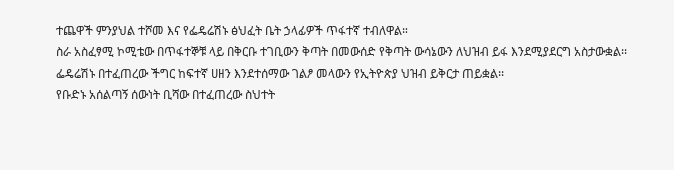ተጨዋች ምንያህል ተሾመ እና የፌዴሬሽኑ ፅህፈት ቤት ኃላፊዎች ጥፋተኛ ተብለዋል።
ስራ አስፈፃሚ ኮሚቴው በጥፋተኞቹ ላይ በቅርቡ ተገቢውን ቅጣት በመውሰድ የቅጣት ውሳኔውን ለህዝብ ይፋ እንደሚያደርግ አስታውቋል፡፡
ፌዴሬሽኑ በተፈጠረው ችግር ከፍተኛ ሀዘን እንደተሰማው ገልፆ መላውን የኢትዮጵያ ህዝብ ይቅርታ ጠይቋል፡፡
የቡድኑ አሰልጣኝ ሰውነት ቢሻው በተፈጠረው ስህተት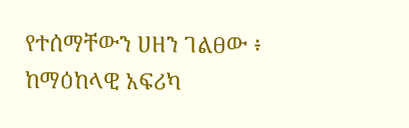የተሰማቸውን ሀዘን ገልፀው ፥ ከማዕከላዊ አፍሪካ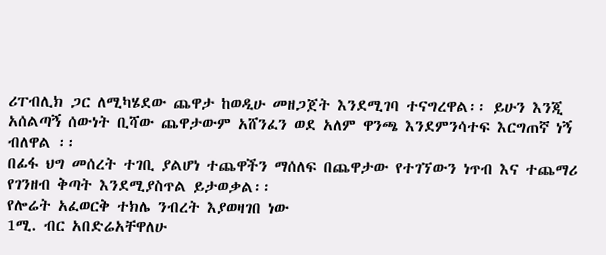ሪፐብሊክ ጋር ለሚካሄደው ጨዋታ ከወዲሁ መዘጋጀት እንደሚገባ ተናግረዋል፡፡ ይሁን እንጂ አሰልጣኝ ሰውነት ቢሻው ጨዋታውም አሸንፈን ወደ አለም ዋንጫ እንደምንሳተፍ እርግጠኛ ነኝ ብለዋል ፡፡
በፊፋ ህግ መሰረት ተገቢ ያልሆነ ተጨዋችን ማሰለፍ በጨዋታው የተገኘውን ነጥብ እና ተጨማሪ የገንዘብ ቅጣት እንደሚያስጥል ይታወቃል፡፡
የሎሬት አፈወርቅ ተክሌ ንብረት እያወዛገበ ነው
1ሚ. ብር አበድሬአቸዋለሁ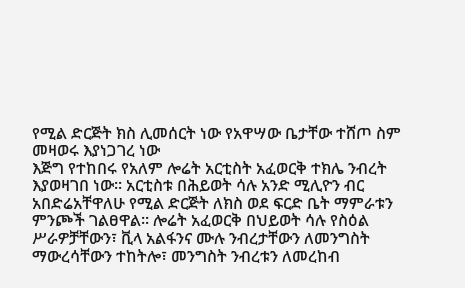የሚል ድርጅት ክስ ሊመሰርት ነው የአዋሣው ቤታቸው ተሸጦ ስም መዛወሩ እያነጋገረ ነው
እጅግ የተከበሩ የአለም ሎሬት አርቲስት አፈወርቅ ተክሌ ንብረት እያወዛገበ ነው፡፡ አርቲስቱ በሕይወት ሳሉ አንድ ሚሊዮን ብር አበድሬአቸዋለሁ የሚል ድርጅት ለክስ ወደ ፍርድ ቤት ማምራቱን ምንጮች ገልፀዋል፡፡ ሎሬት አፈወርቅ በህይወት ሳሉ የስዕል ሥራዎቻቸውን፣ ቪላ አልፋንና ሙሉ ንብረታቸውን ለመንግስት ማውረሳቸውን ተከትሎ፣ መንግስት ንብረቱን ለመረከብ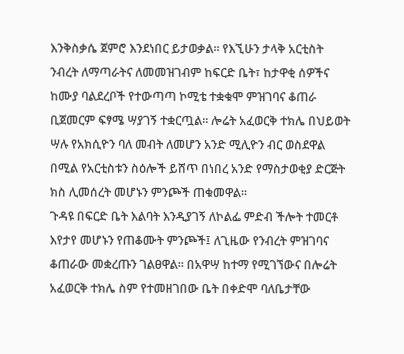እንቅስቃሴ ጀምሮ እንደነበር ይታወቃል፡፡ የእኚሁን ታላቅ አርቲስት ንብረት ለማጣራትና ለመመዝገብም ከፍርድ ቤት፣ ከታዋቂ ሰዎችና ከሙያ ባልደረቦች የተውጣጣ ኮሚቴ ተቋቁሞ ምዝገባና ቆጠራ ቢጀመርም ፍፃሜ ሣያገኝ ተቋርጧል፡፡ ሎሬት አፈወርቅ ተክሌ በህይወት ሣሉ የአክሲዮን ባለ መብት ለመሆን አንድ ሚሊዮን ብር ወስደዋል በሚል የአርቲስቱን ስዕሎች ይሸጥ በነበረ አንድ የማስታወቂያ ድርጅት ክስ ሊመሰረት መሆኑን ምንጮች ጠቁመዋል፡፡
ጉዳዩ በፍርድ ቤት እልባት እንዲያገኝ ለኮልፌ ምድብ ችሎት ተመርቶ እየታየ መሆኑን የጠቆሙት ምንጮች፤ ለጊዜው የንብረት ምዝገባና ቆጠራው መቋረጡን ገልፀዋል፡፡ በአዋሣ ከተማ የሚገኘውና በሎሬት አፈወርቅ ተክሌ ስም የተመዘገበው ቤት በቀድሞ ባለቤታቸው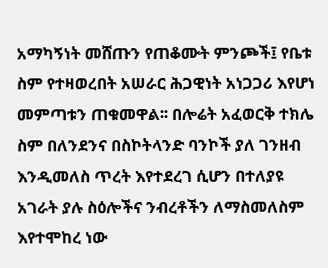አማካኝነት መሸጡን የጠቆሙት ምንጮች፤ የቤቱ ስም የተዛወረበት አሠራር ሕጋዊነት አነጋጋሪ እየሆነ መምጣቱን ጠቁመዋል፡፡ በሎሬት አፈወርቅ ተክሌ ስም በለንደንና በስኮትላንድ ባንኮች ያለ ገንዘብ እንዲመለስ ጥረት እየተደረገ ሲሆን በተለያዩ አገራት ያሉ ስዕሎችና ንብረቶችን ለማስመለስም እየተሞከረ ነው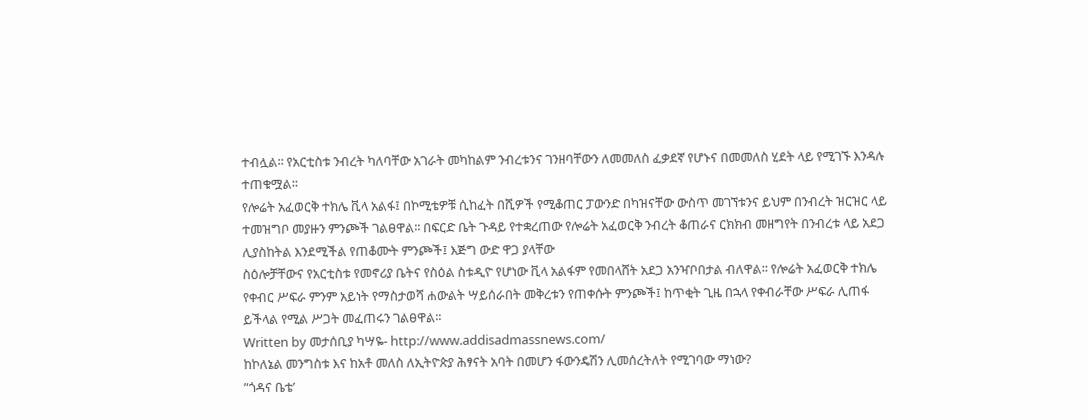ተብሏል፡፡ የአርቲስቱ ንብረት ካለባቸው አገራት መካከልም ንብረቱንና ገንዘባቸውን ለመመለስ ፈቃደኛ የሆኑና በመመለስ ሂደት ላይ የሚገኙ እንዳሉ ተጠቁሟል፡፡
የሎሬት አፈወርቅ ተክሌ ቪላ አልፋ፤ በኮሚቴዎቹ ሲከፈት በሺዎች የሚቆጠር ፓውንድ በካዝናቸው ውስጥ መገኘቱንና ይህም በንብረት ዝርዝር ላይ ተመዝግቦ መያዙን ምንጮች ገልፀዋል፡፡ በፍርድ ቤት ጉዳይ የተቋረጠው የሎሬት አፈወርቅ ንብረት ቆጠራና ርክክብ መዘግየት በንብረቱ ላይ አደጋ ሊያስከትል እንደሚችል የጠቆሙት ምንጮች፤ እጅግ ውድ ዋጋ ያላቸው
ስዕሎቻቸውና የአርቲስቱ የመኖሪያ ቤትና የስዕል ስቱዲዮ የሆነው ቪላ አልፋም የመበላሸት አደጋ አንዣቦበታል ብለዋል፡፡ የሎሬት አፈወርቅ ተክሌ የቀብር ሥፍራ ምንም አይነት የማስታወሻ ሐውልት ሣይሰራበት መቅረቱን የጠቀሱት ምንጮች፤ ከጥቂት ጊዜ በኋላ የቀብራቸው ሥፍራ ሊጠፋ ይችላል የሚል ሥጋት መፈጠሩን ገልፀዋል፡፡
Written by መታሰቢያ ካሣዬ- http://www.addisadmassnews.com/
ከኮለኔል መንግስቱ እና ከአቶ መለስ ለኢትዮጵያ ሕፃናት አባት በመሆን ፋውንዴሽን ሊመሰረትለት የሚገባው ማነው?
”ጎዳና ቤቴ’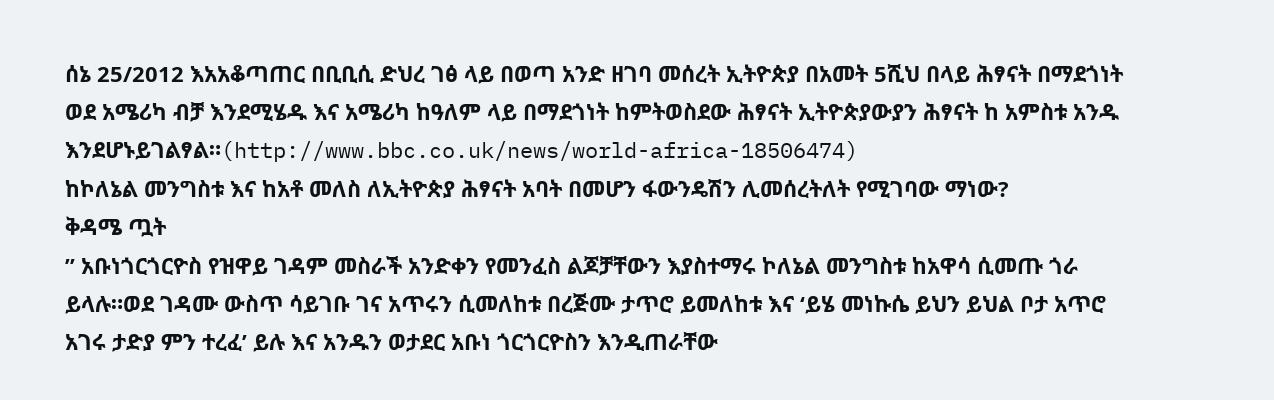ሰኔ 25/2012 እአአቆጣጠር በቢቢሲ ድህረ ገፅ ላይ በወጣ አንድ ዘገባ መሰረት ኢትዮጵያ በአመት 5ሺህ በላይ ሕፃናት በማደጎነት ወደ አሜሪካ ብቻ እንደሚሄዱ እና አሜሪካ ከዓለም ላይ በማደጎነት ከምትወስደው ሕፃናት ኢትዮጵያውያን ሕፃናት ከ አምስቱ አንዱ እንደሆኑይገልፃል።(http://www.bbc.co.uk/news/world-africa-18506474)
ከኮለኔል መንግስቱ እና ከአቶ መለስ ለኢትዮጵያ ሕፃናት አባት በመሆን ፋውንዴሽን ሊመሰረትለት የሚገባው ማነው?
ቅዳሜ ጧት
” አቡነጎርጎርዮስ የዝዋይ ገዳም መስራች አንድቀን የመንፈስ ልጆቻቸውን እያስተማሩ ኮለኔል መንግስቱ ከአዋሳ ሲመጡ ጎራ ይላሉ።ወደ ገዳሙ ውስጥ ሳይገቡ ገና አጥሩን ሲመለከቱ በረጅሙ ታጥሮ ይመለከቱ እና ‘ይሄ መነኩሴ ይህን ይህል ቦታ አጥሮ አገሩ ታድያ ምን ተረፈ’ ይሉ እና አንዱን ወታደር አቡነ ጎርጎርዮስን እንዲጠራቸው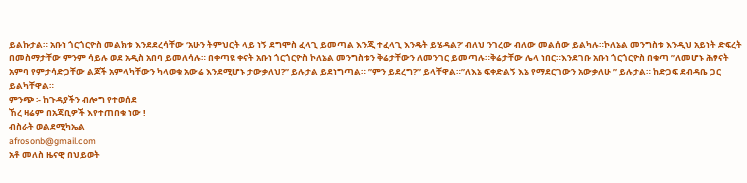ይልኩታል። አቡነ ጎርጎርዮስ መልክቱ እንደደረሳቸው ‘አሁን ትምህርት ላይ ነኝ ደግሞስ ፈላጊ ይመጣል እንጂ ተፈላጊ እንዴት ይሄዳል?’ ብለህ ንገረው ብለው መልሰው ይልካሉ።ኮለኔል መንግስቱ እንዲህ አይነት ድፍረት በመስማታቸው ምንም ሳይሉ ወደ አዲስ አበባ ይመለሳሉ። በቀጣዩ ቀናት አቡነ ጎርጎርዮስ ኮለኔል መንግስቱን ቅሬታቸውን ለመንገር ይመጣሉ።ቅሬታቸው ሌላ ነበር።እንደገቡ አቡነ ጎርጎርዮስ በቁጣ ”ለመሆኑ ሕፃናት አምባ የምታሳድጋቸው ልጆች አምላካቸውን ካላወቁ አውሬ እንደሚሆኑ ታውቃለህ?” ይሉታል ይደነግጣል። ”ምን ይደረግ?” ይላቸዋል።”ለእኔ ፍቀድልኝ እኔ የማደርገውን አውቃለሁ ” ይሉታል። ከድጋፍ ደብዳቤ ጋር ይልካቸዋል።
ምንጭ ፡- ከጉዳያችን ብሎግ የተወሰደ
ኸረ ዛሬም በአጃቢዎች እየተጠበቁ ነው !
ብስራት ወልደሚካኤል
afrosonb@gmail.com
አቶ መለስ ዜናዊ በህይወት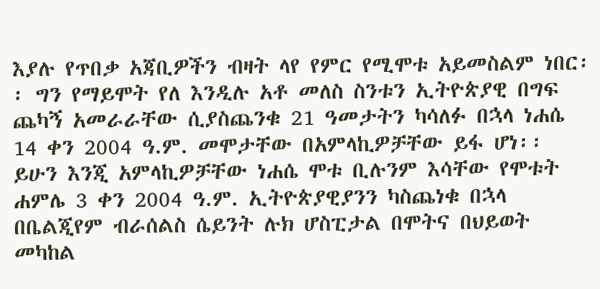እያሉ የጥበቃ አጃቢዎችን ብዛት ላየ የምር የሚሞቱ አይመስልም ነበር፡፡ ግን የማይሞት የለ እንዲሉ አቶ መለስ ስንቱን ኢትዮጵያዊ በግፍ ጨካኝ አመራራቸው ሲያስጨንቁ 21 ዓመታትን ካሳለፉ በኋላ ነሐሴ 14 ቀን 2004 ዓ.ም. መሞታቸው በአምላኪዎቻቸው ይፋ ሆነ፡፡ ይሁን እንጂ አምላኪዎቻቸው ነሐሴ ሞቱ ቢሉንም እሳቸው የሞቱት ሐምሌ 3 ቀን 2004 ዓ.ም. ኢትዮጵያዊያንን ካስጨነቁ በኋላ በቤልጂየም ብራሰልስ ሴይንት ሉክ ሆስፒታል በሞትና በህይወት መካከል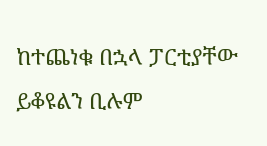ከተጨነቁ በኋላ ፓርቲያቸው ይቆዩልን ቢሉም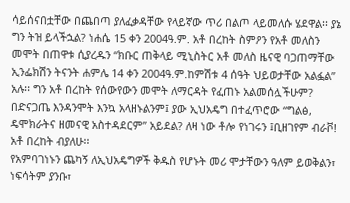ሳይሰናበቷቸው በጨበጣ ያለፈቃዳቸው የላይኛው ጥሪ በልጦ ላይመለሱ ሄደዋል፡፡ ያኔ ግን ትዝ ይላችኋል? ነሐሴ 15 ቀን 2004ዓ.ም. አቶ በረከት ስምዖን የአቶ መለስን መሞት በጠዋቱ ሲያረዱን “ክቡር ጠቅላይ ሚኒስትር አቶ መለስ ዜናዊ ባጋጠማቸው ኢንፌክሽን ትናንት ሐምሌ 14 ቀን 2004ዓ.ም.ከምሽቱ 4 ሰዓት ህይወታቸው አልፏል” አሉ፡፡ ግን አቶ በረከት የሰውየውን መሞት ለማርዳት የፈጠኑ አልመሰሏችሁም? በድናጋጤ እንዳንሞት እንኳ አላዘኑልንም፤ ያው ኢህአዴግ በተፈጥሮው “ግልፅ, ዴሞክራትና ዘመናዊ አስተዳደርም” አይደል? ለዛ ነው ቶሎ የነገሩን ፤ቢዘገየም ብራቮ! አቶ በረከት ብያለሁ፡፡
የአምባገነኑን ጨካኝ ለኢህአዴግዎች ቅዱስ የሆኑት መሪ ሞታቸውን ዓለም ይወቅልን፣ ነፍሳትም ያንቡ፣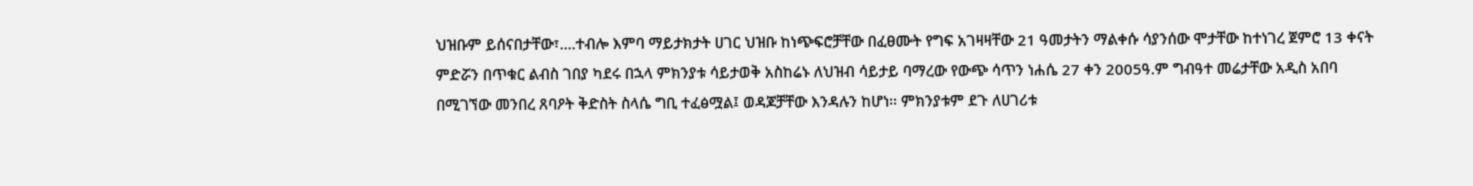ህዝቡም ይሰናበታቸው፣.…ተብሎ እምባ ማይታክታት ሀገር ህዝቡ ከነጭፍሮቻቸው በፈፀሙት የግፍ አገዛዛቸው 21 ዓመታትን ማልቀሱ ሳያንሰው ሞታቸው ከተነገረ ጀምሮ 13 ቀናት ምድሯን በጥቁር ልብስ ገበያ ካደሩ በኋላ ምክንያቱ ሳይታወቅ አስከሬኑ ለህዝብ ሳይታይ ባማረው የውጭ ሳጥን ነሐሴ 27 ቀን 2005ዓ.ም ግብዓተ መሬታቸው አዲስ አበባ በሚገኘው መንበረ ጸባዖት ቅድስት ስላሴ ግቢ ተፈፅሟል፤ ወዳጆቻቸው እንዳሉን ከሆነ፡፡ ምክንያቱም ደጉ ለሀገሪቱ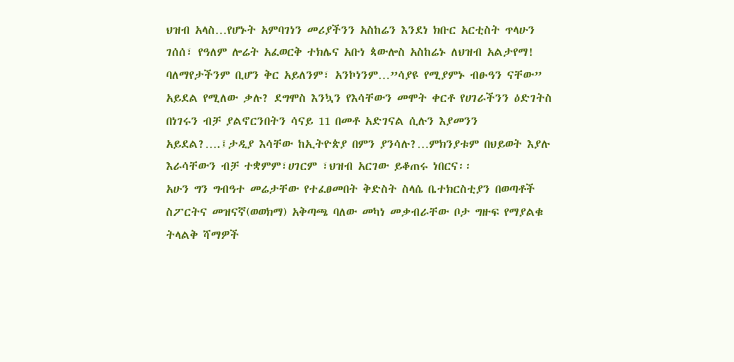ህዝብ አላስ…የሆኑት አምባገነን መሪያችንን አስከሬን እንደነ ክቡር አርቲስት ጥላሁን ገሰሰ፣ የዓለም ሎሬት አፈወርቅ ተክሌና አቡነ ጳውሎስ አስከሬኑ ለህዝብ አልታየማ! ባለማየታችንም ቢሆን ቅር አይለንም፣ አንኮነንም…”ሳያዩ የሚያምኑ ብፁዓን ናቸው” አይደል የሚለው ቃሉ? ደግሞስ እንኳን የእሳቸውን መሞት ቀርቶ የሀገራችንን ዕድገትስ በነገሩን ብቻ ያልኖርንበትን ሳናይ 11 በመቶ አድገናል ሲሉን እያመንን አይደል?….፤ታዲያ እሳቸው ከኢትዮጵያ በምን ያንሳሉ?…ምክንያቱም በህይወት እያሉ እራሳቸውን ብቻ ተቋምም፣ሀገርም ፣ህዝብ አርገው ይቆጠሩ ነበርና፡፡
አሁን ግን ግብዓተ መሬታቸው የተፈፀመበት ቅድስት ስላሴ ቤተክርስቲያን በወጣቶች ስፖርትና መዝናኛ(ወወክማ) አቅጣጫ ባለው መካነ መቃብራቸው ቦታ ግዙፍ የማያልቁ ትላልቅ ሻማዎች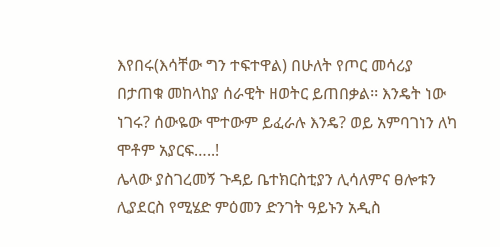እየበሩ(እሳቸው ግን ተፍተዋል) በሁለት የጦር መሳሪያ በታጠቁ መከላከያ ሰራዊት ዘወትር ይጠበቃል፡፡ እንዴት ነው ነገሩ? ሰውዬው ሞተውም ይፈራሉ እንዴ? ወይ አምባገነን ለካ ሞቶም አያርፍ…..!
ሌላው ያስገረመኝ ጉዳይ ቤተክርስቲያን ሊሳለምና ፀሎቱን ሊያደርስ የሚሄድ ምዕመን ድንገት ዓይኑን አዲስ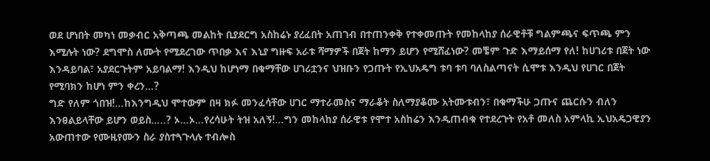ወደ ሆነበት መካነ መቃብር አቅጣጫ መልከት ቢያደርግ አስከሬኑ ያረፈበት አጠገብ በተጠንቀቅ የተቀመጡት የመከላከያ ሰራዊቶቹ ግልምጫና ፍጥጫ ምን እሚሉት ነው? ደግሞስ ለሙት የሚደረገው ጥበቃ እና እኒያ ግዙፍ አራቱ ሻማዎች በጀት ከማን ይሆን የሚሸፈነው? መቼም ጉድ እማይሰማ የለ! ከሀገሪቱ በጀት ነው እንዳይባል፣ አያደርጉትም አይባልማ! እንዲህ ከሆነማ በቁማቸው ሀገሪቷንና ህዝቡን የጋጡት የኢህአዴግ ቱባ ቱባ ባለስልጣናት ሲሞቱ እንዲህ የሀገር በጀት የሚባክን ከሆነ ምን ቀረን…?
ግድ የለም ጎበዝ!…ከእንግዲህ ሞተውም በዛ ክፉ መንፈሳቸው ሀገር ማተራመስና ማራቆት ስለማያቆሙ አትሙቱብን፣ በቁማችሁ ጋጡና ጨርሱን ብለን እንፀልይላቸው ይሆን ወይስ…..? ኦ…ኦ…የረሳሁት ትዝ አለኝ!…ግን መከላከያ ሰራዊቱ የሞተ አስከሬን እንዲጠብቁ የተደረጉት የአቶ መለስ አምላኪ ኢህአዴጋዊያን አውጠተው የሙዚየሙን ስራ ያስተጓጉላሉ ተብሎስ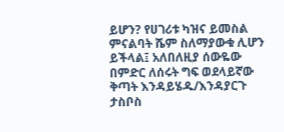ይሆን? የሀገሪቱ ካዝና ይመስል ምናልባት ሼም ስለማያውቁ ሊሆን ይችላል፤ አለበለዚያ ሰውዬው በምድር ለሰሩት ግፍ ወደላይኛው ቅጣት እንዳይሄዱ/እንዳያርጉ ታስቦስ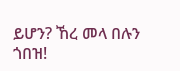ይሆን? ኸረ መላ በሉን ጎበዝ!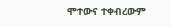ሞተውና ተቀብረውም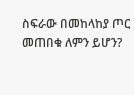ስፍራው በመከላከያ ጦር መጠበቁ ለምን ይሆን?